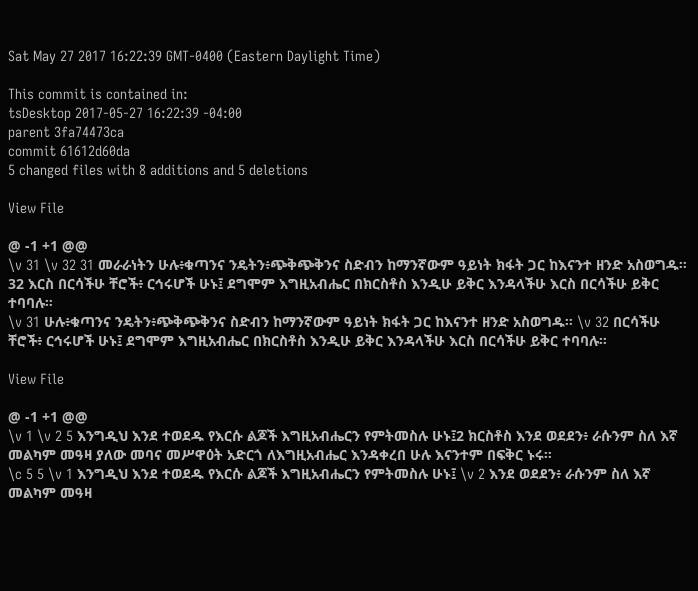Sat May 27 2017 16:22:39 GMT-0400 (Eastern Daylight Time)

This commit is contained in:
tsDesktop 2017-05-27 16:22:39 -04:00
parent 3fa74473ca
commit 61612d60da
5 changed files with 8 additions and 5 deletions

View File

@ -1 +1 @@
\v 31 \v 32 31 መራራነትን ሁሉ፥ቁጣንና ንዴትን፥ጭቅጭቅንና ስድብን ከማንኛውም ዓይነት ክፋት ጋር ከእናንተ ዘንድ አስወግዱ። 32 እርስ በርሳችሁ ቸሮች፥ ርኅሩሆች ሁኑ፤ ደግሞም እግዚአብሔር በክርስቶስ እንዲሁ ይቅር እንዳላችሁ እርስ በርሳችሁ ይቅር ተባባሉ።
\v 31 ሁሉ፥ቁጣንና ንዴትን፥ጭቅጭቅንና ስድብን ከማንኛውም ዓይነት ክፋት ጋር ከእናንተ ዘንድ አስወግዱ። \v 32 በርሳችሁ ቸሮች፥ ርኅሩሆች ሁኑ፤ ደግሞም እግዚአብሔር በክርስቶስ እንዲሁ ይቅር እንዳላችሁ እርስ በርሳችሁ ይቅር ተባባሉ።

View File

@ -1 +1 @@
\v 1 \v 2 5 እንግዲህ እንደ ተወደዱ የእርሱ ልጆች እግዚአብሔርን የምትመስሉ ሁኑ፤2 ክርስቶስ እንደ ወደደን፥ ራሱንም ስለ እኛ መልካም መዓዛ ያለው መባና መሥዋዕት አድርጎ ለእግዚአብሔር እንዳቀረበ ሁሉ እናንተም በፍቅር ኑሩ።
\c 5 5 \v 1 እንግዲህ እንደ ተወደዱ የእርሱ ልጆች እግዚአብሔርን የምትመስሉ ሁኑ፤ \v 2 እንደ ወደደን፥ ራሱንም ስለ እኛ መልካም መዓዛ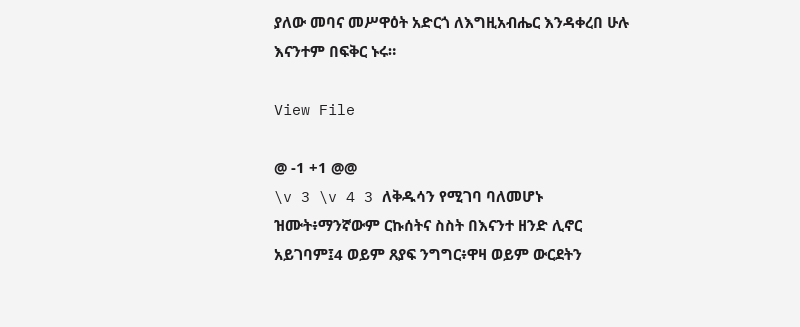ያለው መባና መሥዋዕት አድርጎ ለእግዚአብሔር እንዳቀረበ ሁሉ እናንተም በፍቅር ኑሩ።

View File

@ -1 +1 @@
\v 3 \v 4 3 ለቅዱሳን የሚገባ ባለመሆኑ ዝሙት፥ማንኛውም ርኩሰትና ስስት በእናንተ ዘንድ ሊኖር አይገባም፤4 ወይም ጸያፍ ንግግር፥ዋዛ ወይም ውርደትን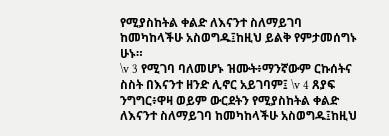የሚያስከትል ቀልድ ለእናንተ ስለማይገባ ከመካከላችሁ አስወግዱ፤ከዚህ ይልቅ የምታመሰግኑ ሁኑ።
\v 3 የሚገባ ባለመሆኑ ዝሙት፥ማንኛውም ርኩሰትና ስስት በእናንተ ዘንድ ሊኖር አይገባም፤ \v 4 ጸያፍ ንግግር፥ዋዛ ወይም ውርደትን የሚያስከትል ቀልድ ለእናንተ ስለማይገባ ከመካከላችሁ አስወግዱ፤ከዚህ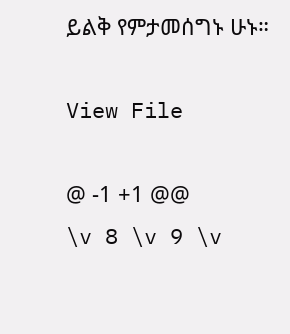ይልቅ የምታመሰግኑ ሁኑ።

View File

@ -1 +1 @@
\v 8 \v 9 \v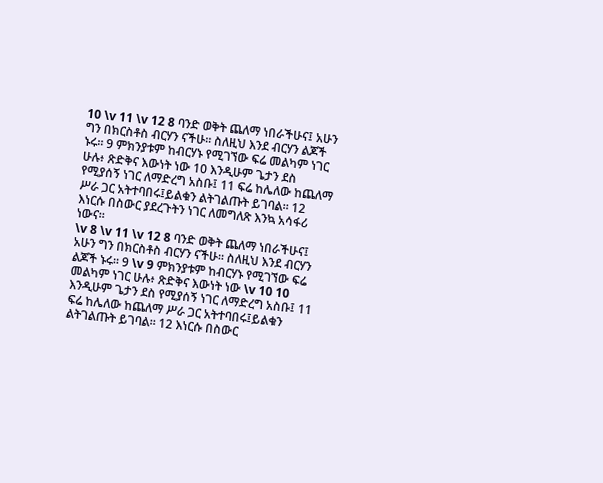10 \v 11 \v 12 8 ባንድ ወቅት ጨለማ ነበራችሁና፤ አሁን ግን በክርስቶስ ብርሃን ናችሁ። ስለዚህ እንደ ብርሃን ልጆች ኑሩ። 9 ምክንያቱም ከብርሃኑ የሚገኘው ፍሬ መልካም ነገር ሁሉ፥ ጽድቅና እውነት ነው 10 እንዲሁም ጌታን ደስ የሚያሰኝ ነገር ለማድረግ አስቡ፤ 11 ፍሬ ከሌለው ከጨለማ ሥራ ጋር አትተባበሩ፤ይልቁን ልትገልጡት ይገባል። 12 እነርሱ በስውር ያደረጉትን ነገር ለመግለጽ እንኳ አሳፋሪ ነውና።
\v 8 \v 11 \v 12 8 ባንድ ወቅት ጨለማ ነበራችሁና፤ አሁን ግን በክርስቶስ ብርሃን ናችሁ። ስለዚህ እንደ ብርሃን ልጆች ኑሩ። 9 \v 9 ምክንያቱም ከብርሃኑ የሚገኘው ፍሬ መልካም ነገር ሁሉ፥ ጽድቅና እውነት ነው \v 10 10 እንዲሁም ጌታን ደስ የሚያሰኝ ነገር ለማድረግ አስቡ፤ 11 ፍሬ ከሌለው ከጨለማ ሥራ ጋር አትተባበሩ፤ይልቁን ልትገልጡት ይገባል። 12 እነርሱ በስውር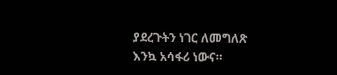ያደረጉትን ነገር ለመግለጽ እንኳ አሳፋሪ ነውና።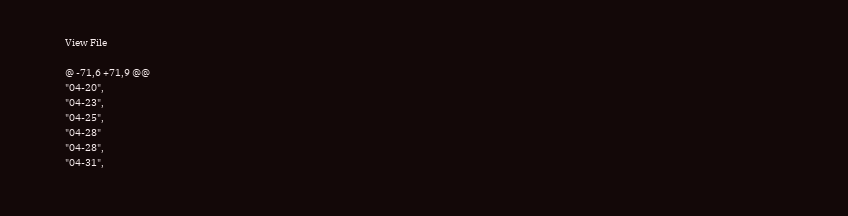View File

@ -71,6 +71,9 @@
"04-20",
"04-23",
"04-25",
"04-28"
"04-28",
"04-31",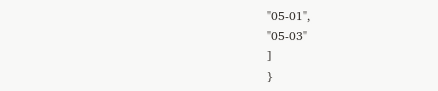"05-01",
"05-03"
]
}